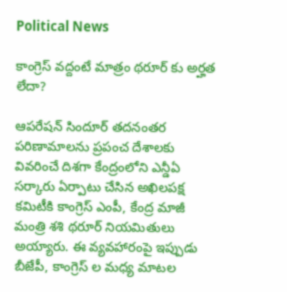Political News

కాంగ్రెస్ వద్దంటే మాత్రం థరూర్ కు అర్హత లేదా?

ఆపరేషన్ సిందూర్ తదనంతర పరిణామాలను ప్రపంచ దేశాలకు వివరించే దిశగా కేంద్రంలోని ఎన్డీఏ సర్కారు ఏర్పాటు చేసిన అఖిలపక్ష కమిటీకి కాంగ్రెస్ ఎంపీ, కేంద్ర మాజీ మంత్రి శశి థరూర్ నియమితులు అయ్యారు. ఈ వ్యవహారంపై ఇప్పుడు బీజేపీ, కాంగ్రెస్ ల మధ్య మాటల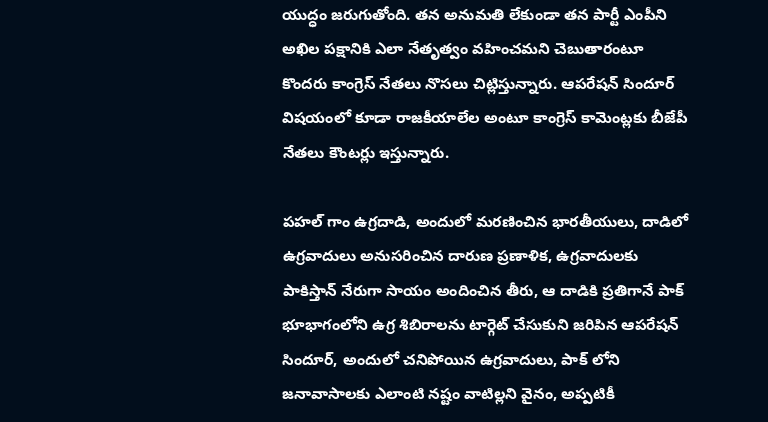యుద్ధం జరుగుతోంది. తన అనుమతి లేకుండా తన పార్టీ ఎంపీని అఖిల పక్షానికి ఎలా నేతృత్వం వహించమని చెబుతారంటూ కొందరు కాంగ్రెస్ నేతలు నొసలు చిట్లిస్తున్నారు. ఆపరేషన్ సిందూర్ విషయంలో కూడా రాజకీయాలేల అంటూ కాంగ్రెస్ కామెంట్లకు బీజేపీ నేతలు కౌంటర్లు ఇస్తున్నారు.

పహల్ గాం ఉగ్రదాడి, అందులో మరణించిన భారతీయులు, దాడిలో ఉగ్రవాదులు అనుసరించిన దారుణ ప్రణాళిక, ఉగ్రవాదులకు పాకిస్తాన్ నేరుగా సాయం అందించిన తీరు, ఆ దాడికి ప్రతిగానే పాక్ భూభాగంలోని ఉగ్ర శిబిరాలను టార్గెట్ చేసుకుని జరిపిన ఆపరేషన్ సిందూర్, అందులో చనిపోయిన ఉగ్రవాదులు, పాక్ లోని జనావాసాలకు ఎలాంటి నష్టం వాటిల్లని వైనం, అప్పటికీ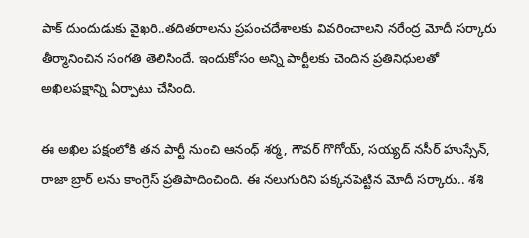పాక్ దుందుడుకు వైఖరి..తదితరాలను ప్రపంచదేశాలకు వివరించాలని నరేంద్ర మోదీ సర్కారు తీర్మానించిన సంగతి తెలిసిందే. ఇందుకోసం అన్ని పార్టీలకు చెందిన ప్రతినిధులతో అఖిలపక్షాన్ని ఏర్పాటు చేసింది.

ఈ అఖిల పక్షంలోకి తన పార్టీ నుంచి ఆనంధ్ శర్మ, గౌవర్ గొగోయ్, సయ్యద్ నసీర్ హుస్సేన్, రాజా బ్రార్ లను కాంగ్రెస్ ప్రతిపాదించింది. ఈ నలుగురిని పక్కనపెట్టిన మోదీ సర్కారు.. శశి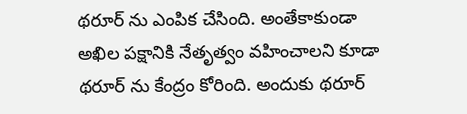థరూర్ ను ఎంపిక చేసింది. అంతేకాకుండా అఖిల పక్షానికి నేతృత్వం వహించాలని కూడా థరూర్ ను కేంద్రం కోరింది. అందుకు థరూర్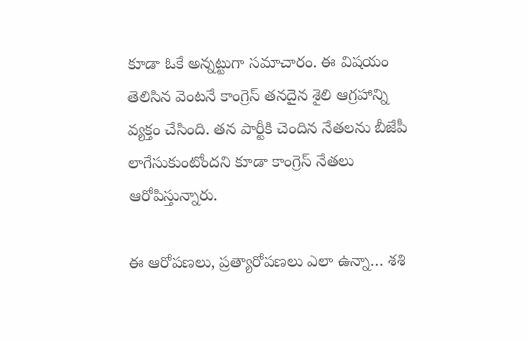కూడా ఓకే అన్నట్టుగా సమాచారం. ఈ విషయం తెలిసిన వెంటనే కాంగ్రెస్ తనదైన శైలి ఆగ్రహాన్ని వ్యక్తం చేసింది. తన పార్టీకి చెందిన నేతలను బీజేపీ లాగేసుకుంటోందని కూడా కాంగ్రెస్ నేతలు ఆరోపిస్తున్నారు.

ఈ ఆరోపణలు, ప్రత్యారోపణలు ఎలా ఉన్నా… శశి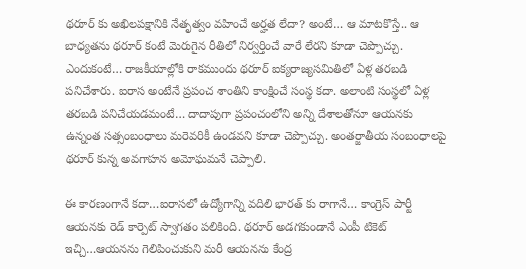థరూర్ కు అఖిలపక్షానికి నేతృత్వం వహించే అర్హత లేదా? అంటే… ఆ మాటకొస్తే.. ఆ బాధ్యతను థరూర్ కంటే మెరుగైన రీతిలో నిర్వర్తించే వారే లేరని కూడా చెప్పొచ్చు. ఎందుకంటే… రాజకీయాల్లోకి రాకముందు థరూర్ ఐక్యరాజ్యసమితిలో ఏళ్ల తరబడి పనిచేశారు. ఐరాస అంటేనే ప్రపంచ శాంతిని కాంక్షించే సంస్థ కదా. అలాంటి సంస్థలో ఏళ్ల తరబడి పనిచేయడమంటే… దాదాపుగా ప్రపంచంలోని అన్ని దేశాలతోనూ ఆయనకు ఉన్నంత సత్సంబంధాలు మరెవరికీ ఉండవని కూడా చెప్పొచ్చు. అంతర్జాతీయ సంబంధాలపై థరూర్ కున్న అవగాహన అమోఘమనే చెప్పాలి.

ఈ కారణంగానే కదా…ఐరాసలో ఉద్యోగాన్ని వదిలి భారత్ కు రాగానే… కాంగ్రెస్ పార్టీ ఆయనకు రెడ్ కార్పెట్ స్వాగతం పలికింది. థరూర్ అడగకుండానే ఎంపీ టికెట్ ఇచ్చి…ఆయనను గెలిపించుకుని మరీ ఆయనను కేంద్ర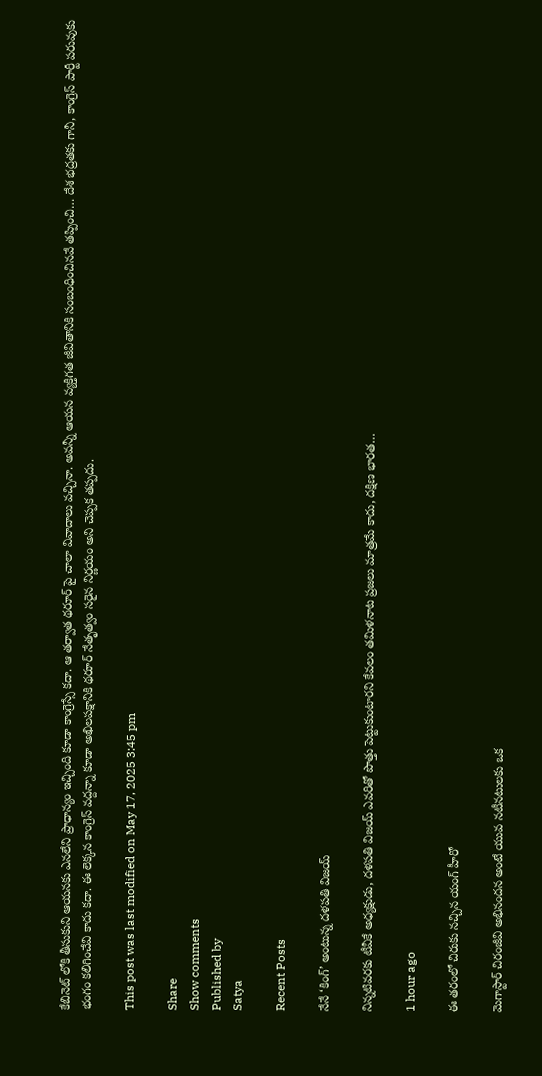కేబినెట్ లోకి తీసుకుని ఆయనకు ఎనలేని ప్రాధాన్యం ఇచ్చింది కూడా కాంగ్రెస్సే కదా. ఆ తర్వాత థరూర్ పై చాలా వివాదాలు వచ్చినా. అవన్నీ ఆయన వ్యక్తిగత జీవితానికి సంబంధించినవే తప్పించి… దేశ భద్రతకు గానీ, కాంగ్రెస్ పార్టీ పరువుకు భంగం కలిగించేవి కాదు కదా. ఈ లెక్కన కాంగ్రెస్ వద్దన్నా కూడా అఖిలపక్షానికి థరూర్ నేతృత్వం సరైన నిర్ణయం అని చెప్పక తప్పదు.

This post was last modified on May 17, 2025 3:45 pm

Share
Show comments
Published by
Satya

Recent Posts

నేనే ‘కింగ్’ అంటున్న దళపతి విజయ్

నిన్నటివరకు టీవీకే అధ్యక్షుడు, దళపతి విజయ్ ఎవరితో పొత్తు పెట్టుకుంటారని కేవలం తమిళనాట ప్రజలు మాత్రమే కాదు, దక్షిణ భారత…

1 hour ago

ఈ తరంలో చిరుకు నచ్చిన యంగ్ హీరో

మెగాస్టార్ చిరంజీవి అభినందన అంటే యువ నటీనటులకు ఒక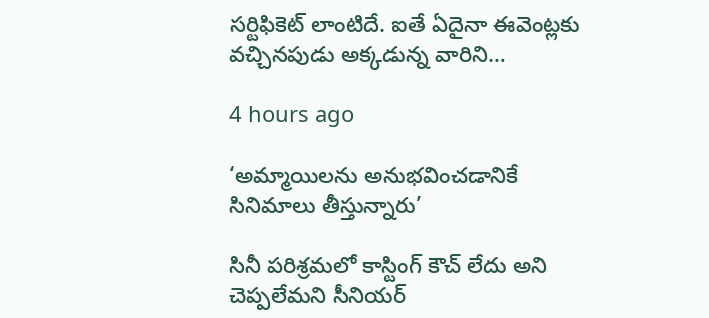సర్టిఫికెట్ లాంటిదే. ఐతే ఏదైనా ఈవెంట్లకు వచ్చినపుడు అక్కడున్న వారిని…

4 hours ago

‘అమ్మాయిలను అనుభవించడానికే సినిమాలు తీస్తున్నారు’

సినీ ప‌రిశ్ర‌మ‌లో కాస్టింగ్ కౌచ్ లేదు అని చెప్ప‌లేమ‌ని సీనియ‌ర్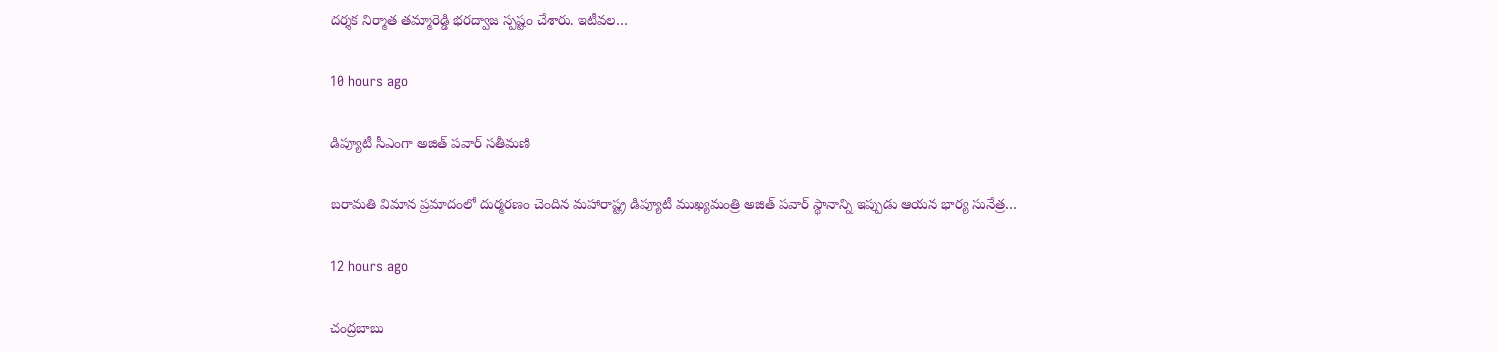ద‌ర్శ‌క నిర్మాత త‌మ్మారెడ్డి భ‌ర‌ద్వాజ స్ప‌ష్టం చేశారు. ఇటీవ‌ల…

10 hours ago

డిప్యూటీ సీఎంగా అజిత్ పవార్ సతీమణి

బరామతి విమాన ప్రమాదంలో దుర్మరణం చెందిన మహారాష్ట్ర డిప్యూటీ ముఖ్యమంత్రి అజిత్ పవార్ స్థానాన్ని ఇప్పుడు ఆయన భార్య సునేత్ర…

12 hours ago

చంద్రబాబు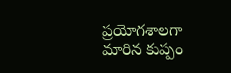ప్రయోగశాలగా మారిన కుప్పం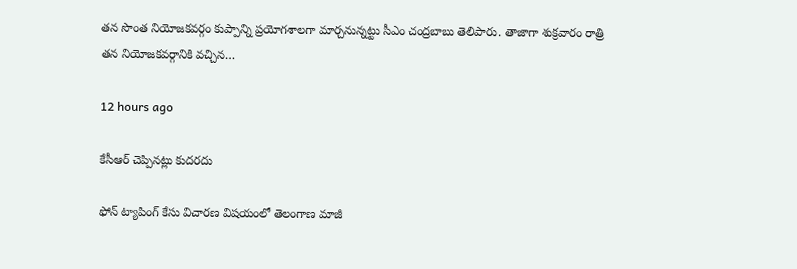త‌న సొంత నియోజ‌కవ‌ర్గం కుప్పాన్ని ప్ర‌యోగ‌శాల‌గా మార్చ‌నున్న‌ట్టు సీఎం చంద్ర‌బాబు తెలిపారు. తాజాగా శుక్ర‌వారం రాత్రి త‌న నియోజ‌క‌వర్గానికి వ‌చ్చిన…

12 hours ago

కేసీఆర్ చెప్పిన‌ట్లు కుద‌ర‌దు

ఫోన్ ట్యాపింగ్ కేసు విచార‌ణ విష‌యంలో తెలంగాణ‌ మాజీ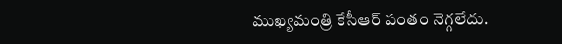ముఖ్య‌మంత్రి కేసీఆర్ పంతం నెగ్గ‌లేదు.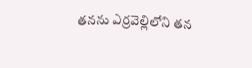త‌న‌ను ఎర్ర‌వెల్లిలోని త‌న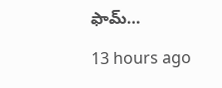ఫామ్…

13 hours ago